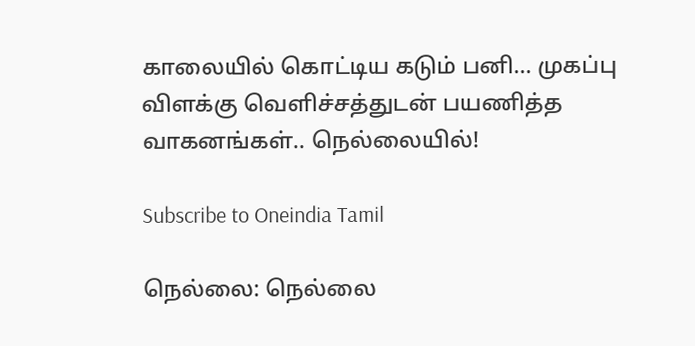காலையில் கொட்டிய கடும் பனி... முகப்பு விளக்கு வெளிச்சத்துடன் பயணித்த வாகனங்கள்.. நெல்லையில்!

Subscribe to Oneindia Tamil

நெல்லை: நெல்லை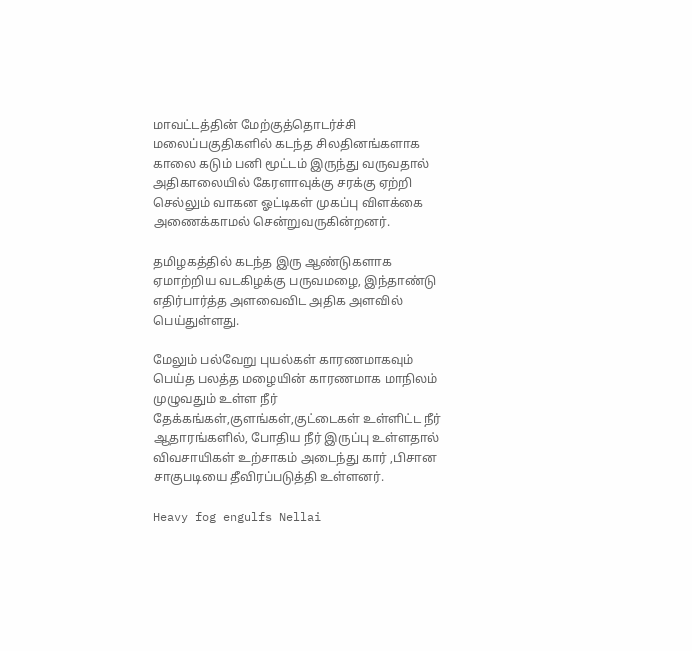மாவட்டத்தின் மேற்குத்தொடர்ச்சி மலைப்பகுதிகளில் கடந்த சிலதினங்களாக காலை கடும் பனி மூட்டம் இருந்து வருவதால் அதிகாலையில் கேரளாவுக்கு சரக்கு ஏற்றி செல்லும் வாகன ஓட்டிகள் முகப்பு விளக்கை அணைக்காமல் சென்றுவருகின்றனர்.

தமிழகத்தில் கடந்த இரு ஆண்டுகளாக ஏமாற்றிய வடகிழக்கு பருவமழை, இந்தாண்டு எதிர்பார்த்த அளவைவிட அதிக அளவில் பெய்துள்ளது.

மேலும் பல்வேறு புயல்கள் காரணமாகவும் பெய்த பலத்த மழையின் காரணமாக மாநிலம் முழுவதும் உள்ள நீர் தேக்கங்கள்,குளங்கள்,குட்டைகள் உள்ளிட்ட நீர் ஆதாரங்களில், போதிய நீர் இருப்பு உள்ளதால் விவசாயிகள் உற்சாகம் அடைந்து கார் ,பிசான சாகுபடியை தீவிரப்படுத்தி உள்ளனர்.

Heavy fog engulfs Nellai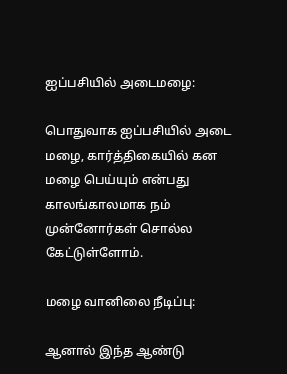ஐப்பசியில் அடைமழை:

பொதுவாக ஐப்பசியில் அடை மழை, கார்த்திகையில் கன மழை பெய்யும் என்பது காலங்காலமாக நம் முன்னோர்கள் சொல்ல கேட்டுள்ளோம்.

மழை வானிலை நீடிப்பு:

ஆனால் இந்த ஆண்டு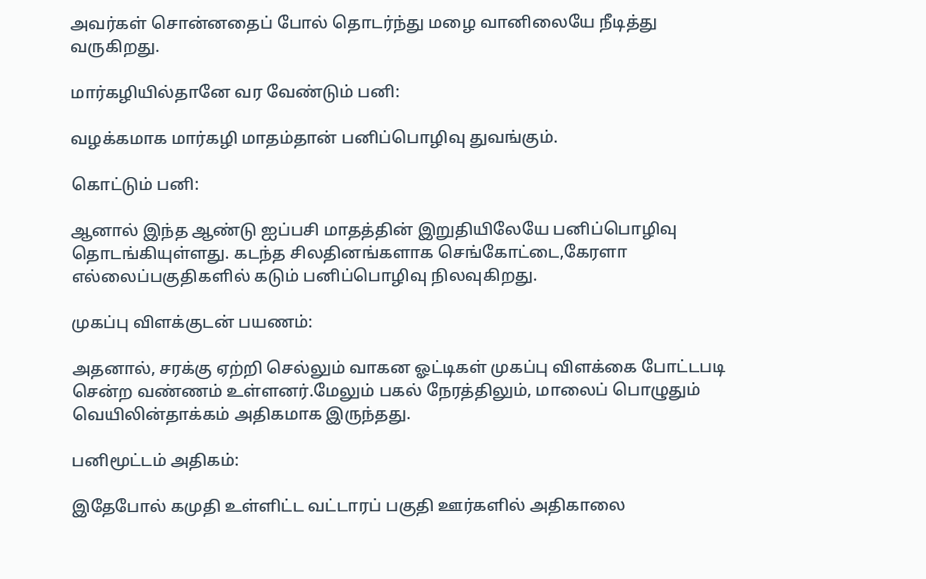அவர்கள் சொன்னதைப் போல் தொடர்ந்து மழை வானிலையே நீடித்து வருகிறது.

மார்கழியில்தானே வர வேண்டும் பனி:

வழக்கமாக மார்கழி மாதம்தான் பனிப்பொழிவு துவங்கும்.

கொட்டும் பனி:

ஆனால் இந்த ஆண்டு ஐப்பசி மாதத்தின் இறுதியிலேயே பனிப்பொழிவு தொடங்கியுள்ளது. கடந்த சிலதினங்களாக செங்கோட்டை,கேரளா எல்லைப்பகுதிகளில் கடும் பனிப்பொழிவு நிலவுகிறது.

முகப்பு விளக்குடன் பயணம்:

அதனால், சரக்கு ஏற்றி செல்லும் வாகன ஓட்டிகள் முகப்பு விளக்கை போட்டபடி சென்ற வண்ணம் உள்ளனர்.மேலும் பகல் நேரத்திலும், மாலைப் பொழுதும் வெயிலின்தாக்கம் அதிகமாக இருந்தது.

பனிமூட்டம் அதிகம்:

இதேபோல் கமுதி உள்ளிட்ட வட்டாரப் பகுதி ஊர்களில் அதிகாலை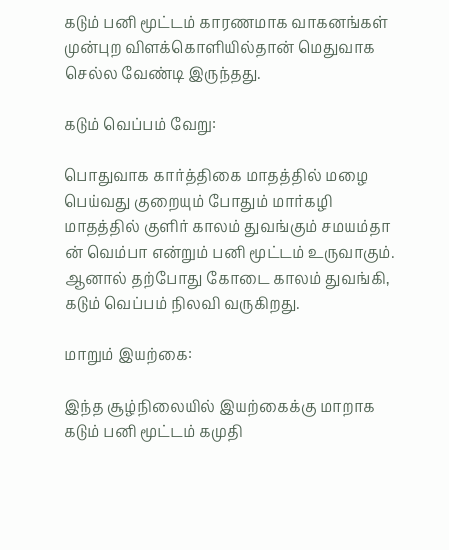கடும் பனி மூட்டம் காரணமாக வாகனங்கள் முன்புற விளக்கொளியில்தான் மெதுவாக செல்ல வேண்டி இருந்தது.

கடும் வெப்பம் வேறு:

பொதுவாக கார்த்திகை மாதத்தில் மழை பெய்வது குறையும் போதும் மார்கழி மாதத்தில் குளிர் காலம் துவங்கும் சமயம்தா ன் வெம்பா என்றும் பனி மூட்டம் உருவாகும். ஆனால் தற்போது கோடை காலம் துவங்கி, கடும் வெப்பம் நிலவி வருகிறது.

மாறும் இயற்கை:

இந்த சூழ்நிலையில் இயற்கைக்கு மாறாக கடும் பனி மூட்டம் கமுதி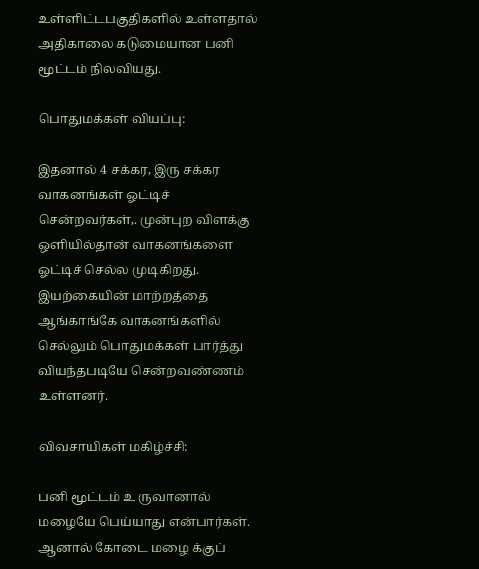உள்ளிட்டபகுதிகளில் உள்ளதால் அதிகாலை கடுமையான பனி மூட்டம் நிலவியது.

பொதுமக்கள் வியப்பு:

இதனால் 4 சக்கர, இரு சக்கர வாகனங்கள் ஓட்டிச் சென்றவர்கள்,. முன்புற விளக்கு ஒளியில்தான் வாகனங்களை ஓட்டிச் செல்ல முடிகிறது. இயற்கையின் மாற்றத்தை ஆங்காங்கே வாகனங்களில் செல்லும் பொதுமக்கள் பார்த்து வியந்தபடியே சென்றவண்ணம் உள்ளனர்.

விவசாயிகள் மகிழ்ச்சி:

பனி மூட்டம் உ ருவானால் மழையே பெய்யாது என்பார்கள். ஆனால் கோடை மழை க்குப்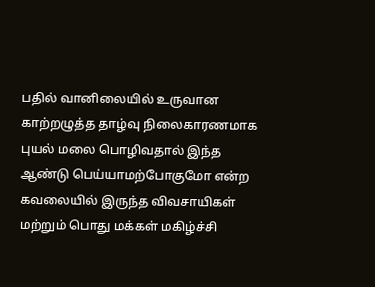பதில் வானிலையில் உருவான காற்றழுத்த தாழ்வு நிலைகாரணமாக புயல் மலை பொழிவதால் இந்த ஆண்டு பெய்யாமற்போகுமோ என்ற கவலையில் இருந்த விவசாயிகள் மற்றும் பொது மக்கள் மகிழ்ச்சி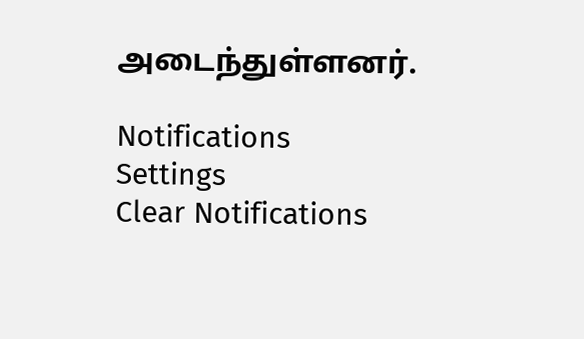அடைந்துள்ளனர்.

Notifications
Settings
Clear Notifications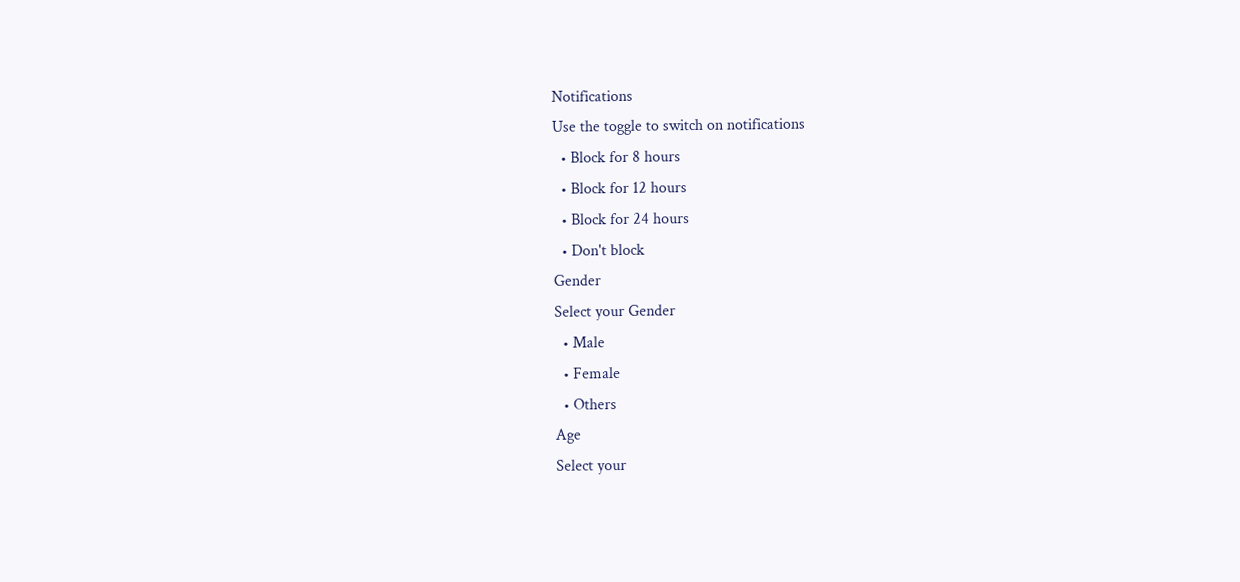Notifications
Use the toggle to switch on notifications
  • Block for 8 hours
  • Block for 12 hours
  • Block for 24 hours
  • Don't block
Gender
Select your Gender
  • Male
  • Female
  • Others
Age
Select your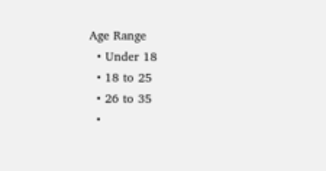Age Range
  • Under 18
  • 18 to 25
  • 26 to 35
  •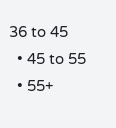36 to 45
  • 45 to 55
  • 55+